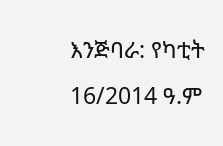እንጅባራ: የካቲት 16/2014 ዓ.ም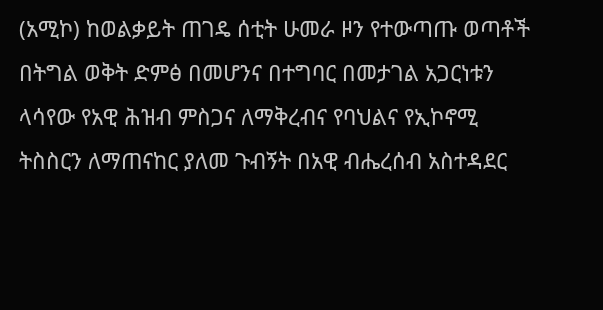(አሚኮ) ከወልቃይት ጠገዴ ሰቲት ሁመራ ዞን የተውጣጡ ወጣቶች በትግል ወቅት ድምፅ በመሆንና በተግባር በመታገል አጋርነቱን ላሳየው የአዊ ሕዝብ ምስጋና ለማቅረብና የባህልና የኢኮኖሚ ትስስርን ለማጠናከር ያለመ ጉብኝት በአዊ ብሔረሰብ አስተዳደር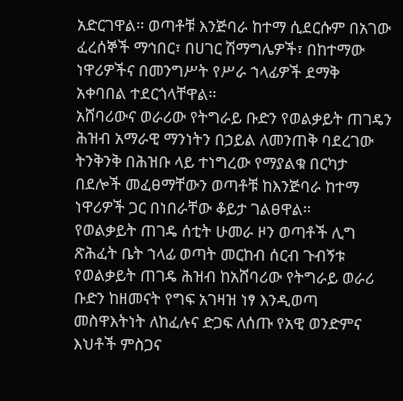አድርገዋል፡፡ ወጣቶቹ እንጅባራ ከተማ ሲደርሱም በአገው ፈረሰኞች ማኅበር፣ በሀገር ሽማግሌዎች፣ በከተማው ነዋሪዎችና በመንግሥት የሥራ ኀላፊዎች ደማቅ አቀባበል ተደርጎላቸዋል፡፡
አሸባሪውና ወራሪው የትግራይ ቡድን የወልቃይት ጠገዴን ሕዝብ አማራዊ ማንነትን በኃይል ለመንጠቅ ባደረገው ትንቅንቅ በሕዝቡ ላይ ተነግረው የማያልቁ በርካታ በደሎች መፈፀማቸውን ወጣቶቹ ከእንጅባራ ከተማ ነዋሪዎች ጋር በነበራቸው ቆይታ ገልፀዋል፡፡
የወልቃይት ጠገዴ ሰቲት ሁመራ ዞን ወጣቶች ሊግ ጽሕፈት ቤት ኀላፊ ወጣት መርከብ ሰርብ ጉብኝቱ የወልቃይት ጠገዴ ሕዝብ ከአሸባሪው የትግራይ ወራሪ ቡድን ከዘመናት የግፍ አገዛዝ ነፃ እንዲወጣ መስዋእትነት ለከፈሉና ድጋፍ ለሰጡ የአዊ ወንድምና እህቶች ምስጋና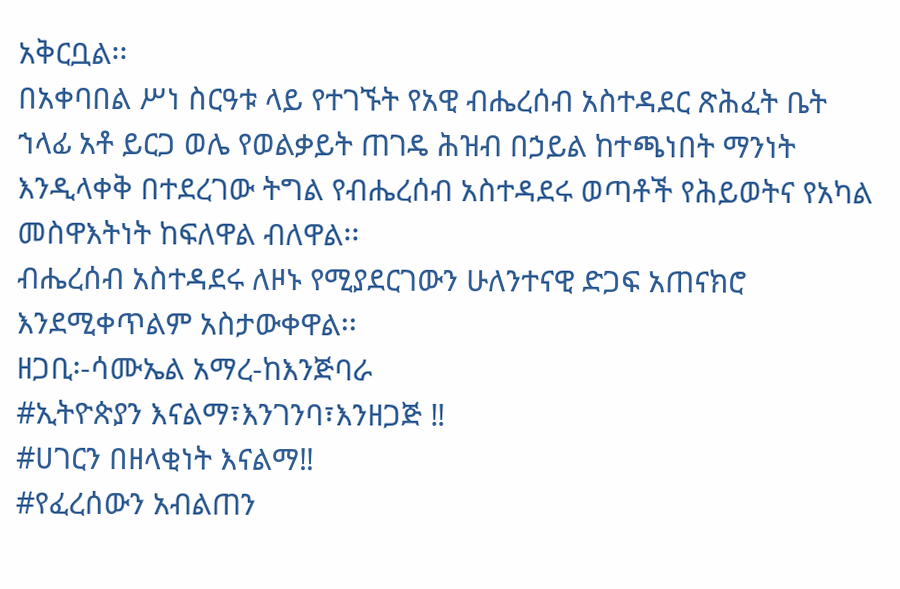አቅርቧል፡፡
በአቀባበል ሥነ ስርዓቱ ላይ የተገኙት የአዊ ብሔረሰብ አስተዳደር ጽሕፈት ቤት ኀላፊ አቶ ይርጋ ወሌ የወልቃይት ጠገዴ ሕዝብ በኃይል ከተጫነበት ማንነት እንዲላቀቅ በተደረገው ትግል የብሔረሰብ አስተዳደሩ ወጣቶች የሕይወትና የአካል መስዋእትነት ከፍለዋል ብለዋል፡፡
ብሔረሰብ አስተዳደሩ ለዞኑ የሚያደርገውን ሁለንተናዊ ድጋፍ አጠናክሮ እንደሚቀጥልም አስታውቀዋል፡፡
ዘጋቢ፡-ሳሙኤል አማረ-ከእንጅባራ
#ኢትዮጵያን እናልማ፣እንገንባ፣እንዘጋጅ ‼
#ሀገርን በዘላቂነት እናልማ‼
#የፈረሰውን አብልጠን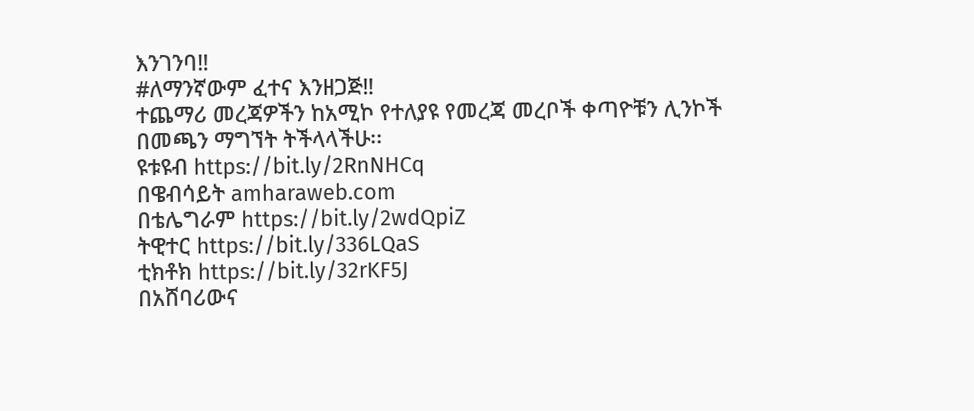እንገንባ‼
#ለማንኛውም ፈተና እንዘጋጅ‼
ተጨማሪ መረጃዎችን ከአሚኮ የተለያዩ የመረጃ መረቦች ቀጣዮቹን ሊንኮች በመጫን ማግኘት ትችላላችሁ፡፡
ዩቱዩብ https://bit.ly/2RnNHCq
በዌብሳይት amharaweb.com
በቴሌግራም https://bit.ly/2wdQpiZ
ትዊተር https://bit.ly/336LQaS
ቲክቶክ https://bit.ly/32rKF5J
በአሸባሪውና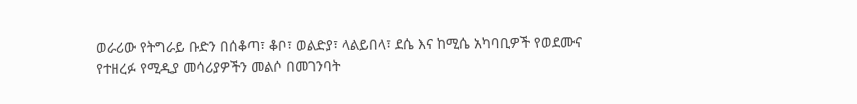ወራሪው የትግራይ ቡድን በሰቆጣ፣ ቆቦ፣ ወልድያ፣ ላልይበላ፣ ደሴ እና ከሚሴ አካባቢዎች የወደሙና የተዘረፉ የሚዲያ መሳሪያዎችን መልሶ በመገንባት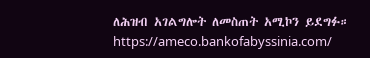ለሕዝብ አገልግሎት ለመስጠት አሚኮን ይደግፉ።
https://ameco.bankofabyssinia.com/